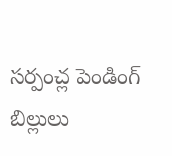సర్పంచ్ల పెండింగ్ బిల్లులు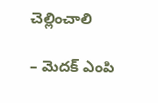చెల్లించాలి

– మెదక్ ఎంపి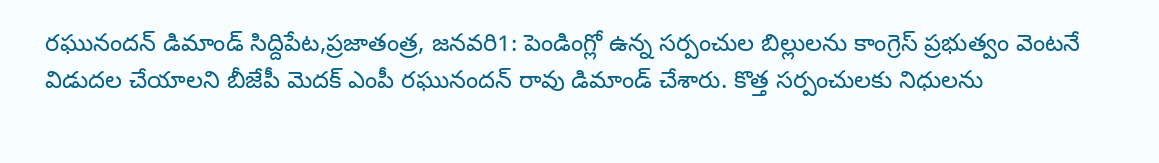రఘునందన్ డిమాండ్ సిద్దిపేట,ప్రజాతంత్ర, జనవరి1: పెండింగ్లో ఉన్న సర్పంచుల బిల్లులను కాంగ్రెస్ ప్రభుత్వం వెంటనే విడుదల చేయాలని బీజేపీ మెదక్ ఎంపీ రఘునందన్ రావు డిమాండ్ చేశారు. కొత్త సర్పంచులకు నిధులను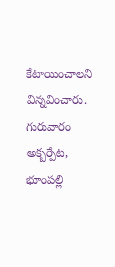కేటాయించాలని విన్నవించారు. గురువారం అక్బర్పేట, భూంపల్లి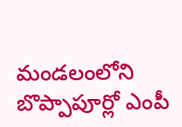మండలంలోని బొప్పాపూర్లో ఎంపీ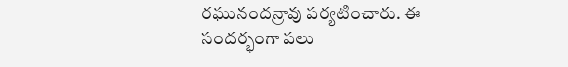రఘునందన్రావు పర్యటించారు. ఈ సందర్భంగా పలు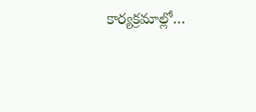కార్యక్రమాల్లో…